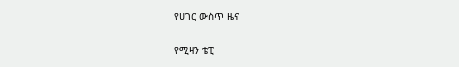የሀገር ውስጥ ዜና

የሚዛን ቴፒ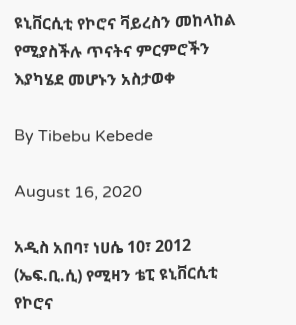ዩኒቨርሲቲ የኮሮና ቫይረስን መከላከል የሚያስችሉ ጥናትና ምርምሮችን እያካሄደ መሆኑን አስታወቀ

By Tibebu Kebede

August 16, 2020

አዲስ አበባ፣ ነሀሴ 10፣ 2012 (ኤፍ.ቢ.ሲ) የሚዛን ቴፒ ዩኒቨርሲቲ የኮሮና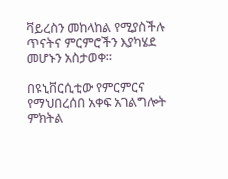ቫይረስን መከላከል የሚያስችሉ ጥናትና ምርምሮችን እያካሄደ መሆኑን አስታወቀ።

በዩኒቨርሲቲው የምርምርና የማህበረሰበ አቀፍ አገልግሎት ምክትል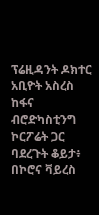ፕሬዚዳንት ዶክተር አቢዮት አስረስ ከፋና ብሮድካስቲንግ ኮርፖሬት ጋር ባደረጉት ቆይታ፥ በኮሮና ቫይረስ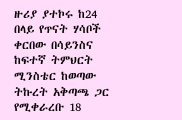ዙሪያ ያተኮሩ ከ24 በላይ የጥናት ሃሳቦች ቀርበው በሳይንስና ከፍተኛ ትምህርት ሚንስቴር ከወጣው ትኩረት አቅጣጫ ጋር የሚቀራረቡ 18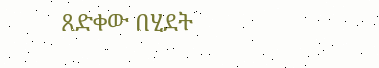ጸድቀው በሂደት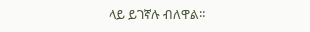ላይ ይገኛሉ ብለዋል።